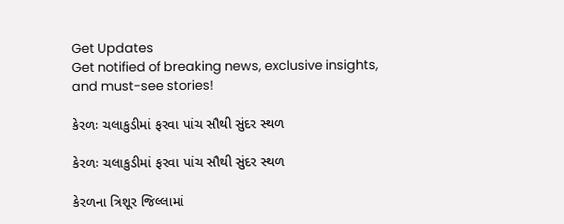Get Updates
Get notified of breaking news, exclusive insights, and must-see stories!

કેરળઃ ચલાકુડીમાં ફરવા પાંચ સૌથી સુંદર સ્થળ

કેરળઃ ચલાકુડીમાં ફરવા પાંચ સૌથી સુંદર સ્થળ

કેરળના ત્રિશૂર જિલ્લામાં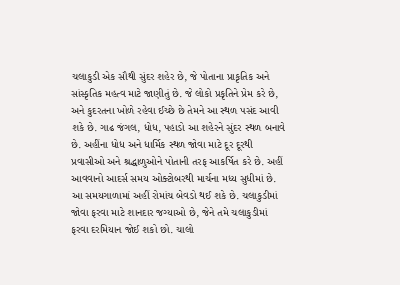ચલાકુડી એક સૌથી સુંદર શહેર છે, જે પોતાના પ્રાકૃતિક અને સાંસ્કૃતિક મહત્વ માટે જાણીતું છે. જે લોકો પ્રકૃતિને પ્રેમ કરે છે, અને કુદરતના ખોળે રહેવા ઈચ્છે છે તેમને આ સ્થળ પસંદ આવી શકે છે. ગાઢ જંગલ, ધોધ, પહાડો આ શહેરને સુંદર સ્થળ બનાવે છે. અહીંના ધોધ અને ધાર્મિક સ્થળ જોવા માટે દૂર દૂરથી પ્રવાસીઓ અને શ્રદ્ધાળુઓને પોતાની તરફ આકર્ષિત કરે છે. અહીં આવવાનો આદર્સ સમય ઓક્ટોબરથી માર્ચના મધ્ય સુધીમાં છે. આ સમયગાળામાં અહીં રોમાંચ બેવડો થઈ શકે છે. ચલાકુડીમાં જોવા ફરવા માટે શાનદાર જગ્યાઓ છે, જેને તમે ચલાકુડીમાં ફરવા દરમિયાન જોઈ શકો છો. ચાલો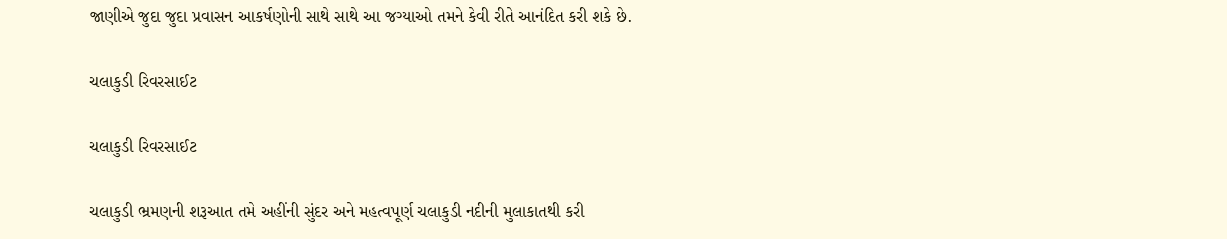જાણીએ જુદા જુદા પ્રવાસન આકર્ષણોની સાથે સાથે આ જગ્યાઓ તમને કેવી રીતે આનંદિત કરી શકે છે.

ચલાકુડી રિવરસાઈટ

ચલાકુડી રિવરસાઈટ

ચલાકુડી ભ્રમણની શરૂઆત તમે અહીંની સુંદર અને મહત્વપૂર્ણ ચલાકુડી નદીની મુલાકાતથી કરી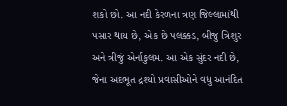શકો છો. આ નદી કેરળના ત્રણ જિલ્લામાંથી પસાર થાય છે, એક છે પલક્કડ, બીજુ ત્રિશુર અને ત્રીજું એર્નાકુલમ. આ એક સુંદર નદી છે, જેના અદભૂત દ્રશ્યો પ્રવાસીઓને વધુ આનંદિત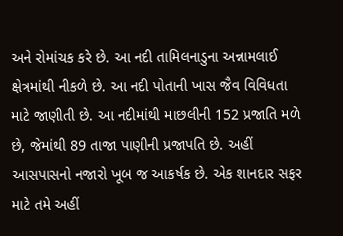અને રોમાંચક કરે છે. આ નદી તામિલનાડુના અન્નામલાઈ ક્ષેત્રમાંથી નીકળે છે. આ નદી પોતાની ખાસ જૈવ વિવિધતા માટે જાણીતી છે. આ નદીમાંથી માછલીની 152 પ્રજાતિ મળે છે, જેમાંથી 89 તાજા પાણીની પ્રજાપતિ છે. અહીં આસપાસનો નજારો ખૂબ જ આકર્ષક છે. એક શાનદાર સફર માટે તમે અહીં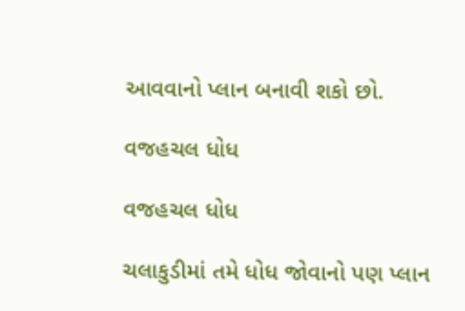આવવાનો પ્લાન બનાવી શકો છો.

વજહચલ ધોધ

વજહચલ ધોધ

ચલાકુડીમાં તમે ધોધ જોવાનો પણ પ્લાન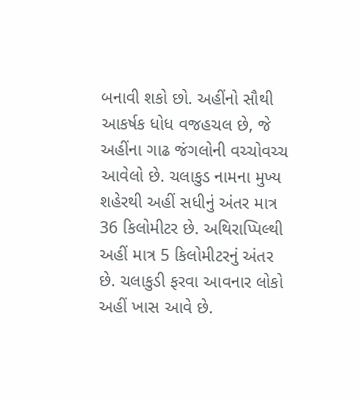બનાવી શકો છો. અહીંનો સૌથી આકર્ષક ધોધ વજહચલ છે, જે અહીંના ગાઢ જંગલોની વચ્ચોવચ્ચ આવેલો છે. ચલાકુડ નામના મુખ્ય શહેરથી અહીં સધીનું અંતર માત્ર 36 કિલોમીટર છે. અથિરાપ્પિલ્થી અહીં માત્ર 5 કિલોમીટરનું અંતર છે. ચલાકુડી ફરવા આવનાર લોકો અહીં ખાસ આવે છે.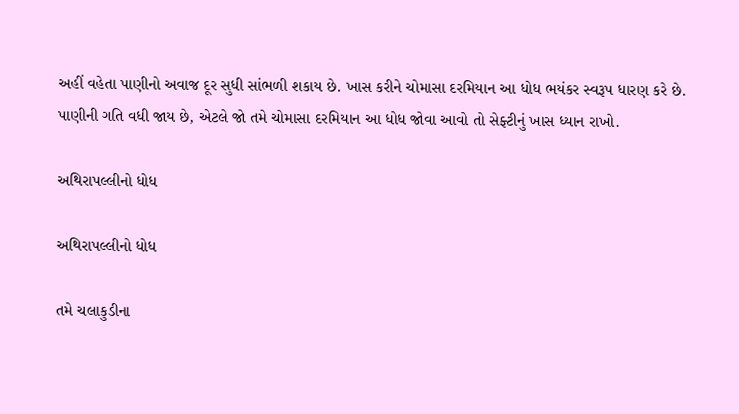અહીં વહેતા પાણીનો અવાજ દૂર સુધી સાંભળી શકાય છે. ખાસ કરીને ચોમાસા દરમિયાન આ ધોધ ભયંકર સ્વરૂપ ધારણ કરે છે. પાણીની ગતિ વધી જાય છે, એટલે જો તમે ચોમાસા દરમિયાન આ ધોધ જોવા આવો તો સેફ્ટીનું ખાસ ધ્યાન રાખો.

અથિરાપલ્લીનો ધોધ

અથિરાપલ્લીનો ધોધ

તમે ચલાકુડીના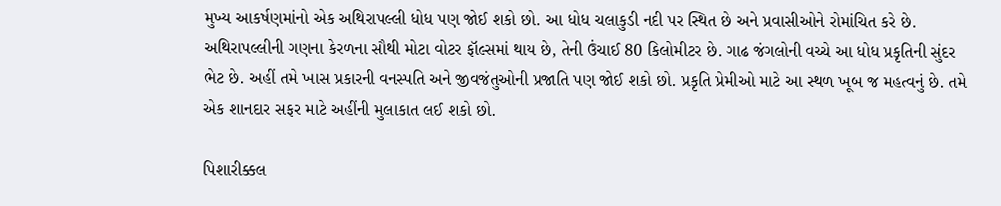મુખ્ય આકર્ષણમાંનો એક અથિરાપલ્લી ધોધ પણ જોઈ શકો છો. આ ધોધ ચલાકુડી નદી પર સ્થિત છે અને પ્રવાસીઓને રોમાંચિત કરે છે. અથિરાપલ્લીની ગણના કેરળના સૌથી મોટા વોટર ફૉલ્સમાં થાય છે, તેની ઉંચાઈ 80 કિલોમીટર છે. ગાઢ જંગલોની વચ્ચે આ ધોધ પ્રકૃતિની સુંદર ભેટ છે. અહીં તમે ખાસ પ્રકારની વનસ્પતિ અને જીવજંતુઓની પ્રજાતિ પણ જોઈ શકો છો. પ્રકૃતિ પ્રેમીઓ માટે આ સ્થળ ખૂબ જ મહત્વનું છે. તમે એક શાનદાર સફર માટે અહીંની મુલાકાત લઈ શકો છો.

પિશારીક્કલ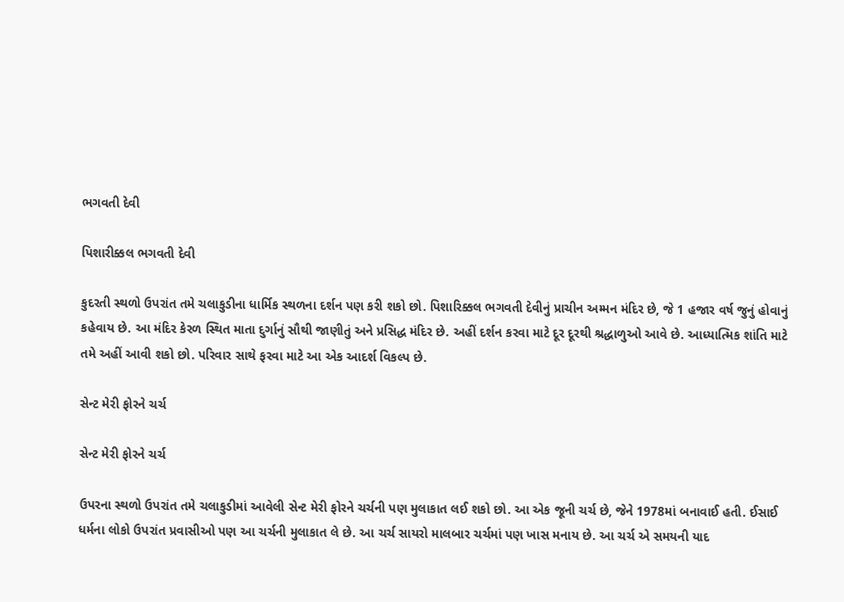ભગવતી દેવી

પિશારીક્કલ ભગવતી દેવી

કુદરતી સ્થળો ઉપરાંત તમે ચલાકુડીના ધાર્મિક સ્થળના દર્શન પણ કરી શકો છો. પિશારિક્કલ ભગવતી દેવીનું પ્રાચીન અમ્મન મંદિર છે, જે 1 હજાર વર્ષ જુનું હોવાનું કહેવાય છે. આ મંદિર કેરળ સ્થિત માતા દુર્ગાનું સૌથી જાણીતું અને પ્રસિદ્ધ મંદિર છે. અહીં દર્શન કરવા માટે દૂર દૂરથી શ્રદ્ધાળુઓ આવે છે. આધ્યાત્મિક શાંતિ માટે તમે અહીં આવી શકો છો. પરિવાર સાથે ફરવા માટે આ એક આદર્શ વિકલ્પ છે.

સેન્ટ મેરી ફોરને ચર્ચ

સેન્ટ મેરી ફોરને ચર્ચ

ઉપરના સ્થળો ઉપરાંત તમે ચલાકુડીમાં આવેલી સેન્ટ મેરી ફોરને ચર્ચની પણ મુલાકાત લઈ શકો છો. આ એક જૂની ચર્ચ છે, જેને 1978માં બનાવાઈ હતી. ઈસાઈ ધર્મના લોકો ઉપરાંત પ્રવાસીઓ પણ આ ચર્ચની મુલાકાત લે છે. આ ચર્ચ સાયરો માલબાર ચર્ચમાં પણ ખાસ મનાય છે. આ ચર્ચ એ સમયની યાદ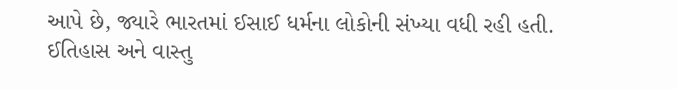આપે છે, જ્યારે ભારતમાં ઈસાઈ ધર્મના લોકોની સંખ્યા વધી રહી હતી. ઈતિહાસ અને વાસ્તુ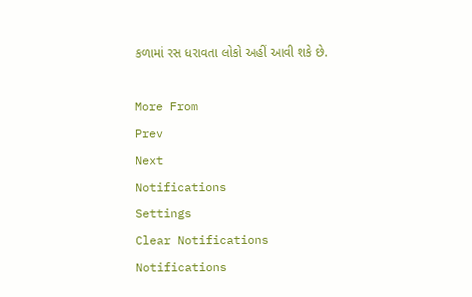કળામાં રસ ધરાવતા લોકો અહીં આવી શકે છે.

More From
Prev
Next
Notifications
Settings
Clear Notifications
Notifications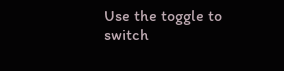Use the toggle to switch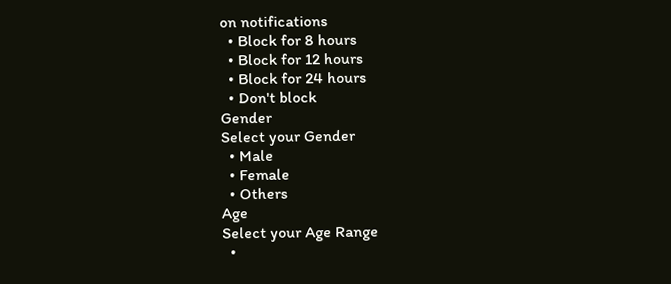on notifications
  • Block for 8 hours
  • Block for 12 hours
  • Block for 24 hours
  • Don't block
Gender
Select your Gender
  • Male
  • Female
  • Others
Age
Select your Age Range
  •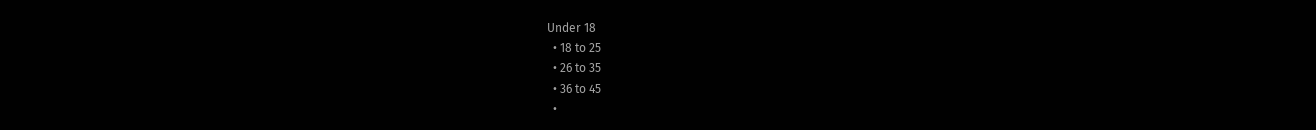Under 18
  • 18 to 25
  • 26 to 35
  • 36 to 45
  •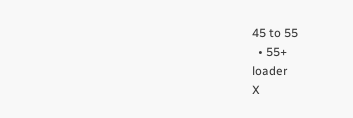45 to 55
  • 55+
loader
X